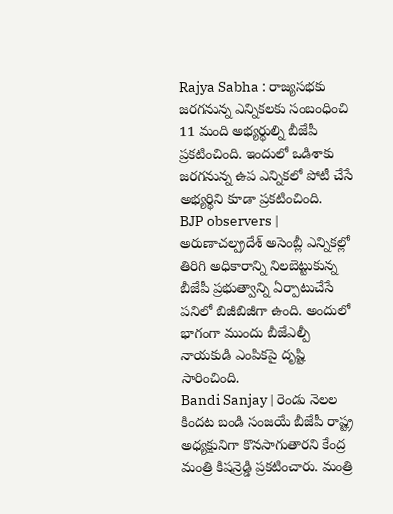Rajya Sabha : రాజ్యసభకు జరగనున్న ఎన్నికలకు సంబంధించి 11 మంది అభ్యర్థుల్ని బీజేపీ ప్రకటించింది. ఇందులో ఒడిశాకు జరగనున్న ఉప ఎన్నికలో పోటీ చేసే అభ్యర్థిని కూడా ప్రకటించింది.
BJP observers | అరుణాచల్ప్రదేశ్ అసెంబ్లీ ఎన్నికల్లో తిరిగి అధికారాన్ని నిలబెట్టుకున్న బీజేపీ ప్రభుత్వాన్ని ఏర్పాటుచేసే పనిలో బిజీబిజీగా ఉంది. అందులో భాగంగా ముందు బీజేఎల్పీ నాయకుడి ఎంపికపై దృష్టి సారించింది.
Bandi Sanjay | రెండు నెలల కిందట బండి సంజయే బీజేపీ రాష్ట్ర అధ్యక్షునిగా కొనసాగుతారని కేంద్ర మంత్రి కిషన్రెడ్డి ప్రకటించారు. మంత్రి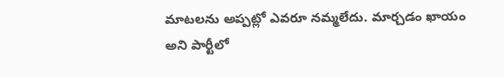మాటలను అప్పట్లో ఎవరూ నమ్మలేదు. మార్చడం ఖాయం అని పార్టీలో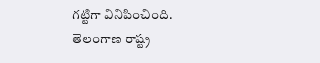గట్టిగా వినిపించింది.
తెలంగాణ రాష్ట్ర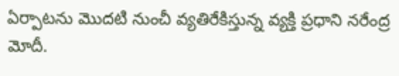ఏర్పాటను మొదటి నుంచీ వ్యతిరేకిస్తున్న వ్యక్తి ప్రధాని నరేంద్ర మోదీ.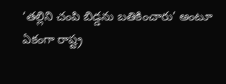‘తల్లిని చంపి బిడ్డను బతికించారు’ అంటూ ఏకంగా రాష్ట్ర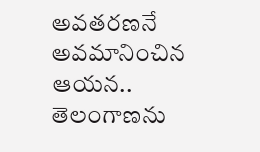అవతరణనే అవమానించిన ఆయన.. తెలంగాణను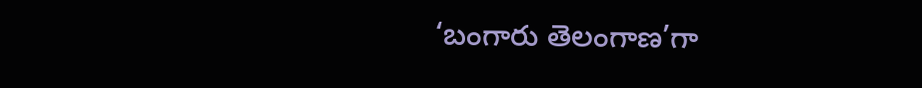‘బంగారు తెలంగాణ’గా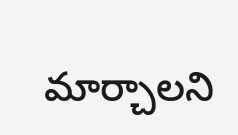మార్చాలని